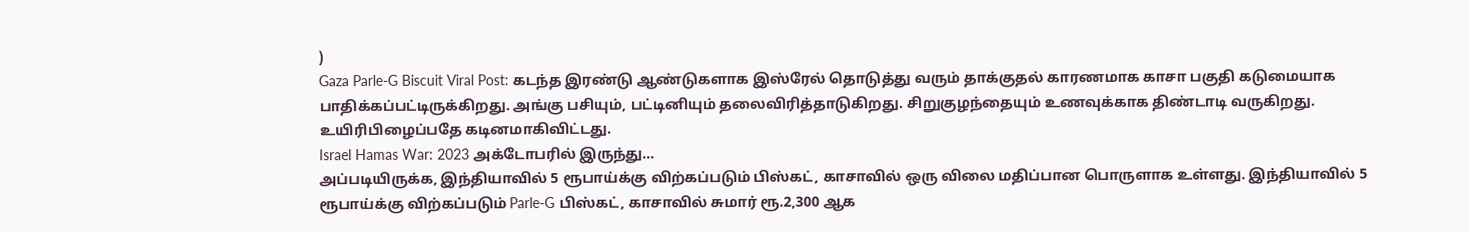)
Gaza Parle-G Biscuit Viral Post: கடந்த இரண்டு ஆண்டுகளாக இஸ்ரேல் தொடுத்து வரும் தாக்குதல் காரணமாக காசா பகுதி கடுமையாக பாதிக்கப்பட்டிருக்கிறது. அங்கு பசியும், பட்டினியும் தலைவிரித்தாடுகிறது. சிறுகுழந்தையும் உணவுக்காக திண்டாடி வருகிறது. உயிரிபிழைப்பதே கடினமாகிவிட்டது.
Israel Hamas War: 2023 அக்டோபரில் இருந்து...
அப்படியிருக்க, இந்தியாவில் 5 ரூபாய்க்கு விற்கப்படும் பிஸ்கட், காசாவில் ஒரு விலை மதிப்பான பொருளாக உள்ளது. இந்தியாவில் 5 ரூபாய்க்கு விற்கப்படும் Parle-G பிஸ்கட், காசாவில் சுமார் ரூ.2,300 ஆக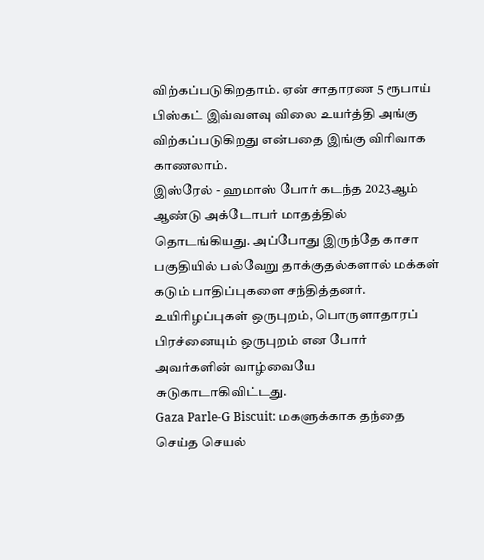விற்கப்படுகிறதாம். ஏன் சாதாரண 5 ரூபாய் பிஸ்கட் இவ்வளவு விலை உயர்த்தி அங்கு விற்கப்படுகிறது என்பதை இங்கு விரிவாக காணலாம்.
இஸ்ரேல் - ஹமாஸ் போர் கடந்த 2023ஆம் ஆண்டு அக்டோபர் மாதத்தில் தொடங்கியது. அப்போது இருந்தே காசா பகுதியில் பல்வேறு தாக்குதல்களால் மக்கள் கடும் பாதிப்புகளை சந்தித்தனர். உயிரிழப்புகள் ஒருபுறம், பொருளாதாரப் பிரச்னையும் ஒருபுறம் என போர் அவர்களின் வாழ்வையே சுடுகாடாகிவிட்டது.
Gaza Parle-G Biscuit: மகளுக்காக தந்தை செய்த செயல்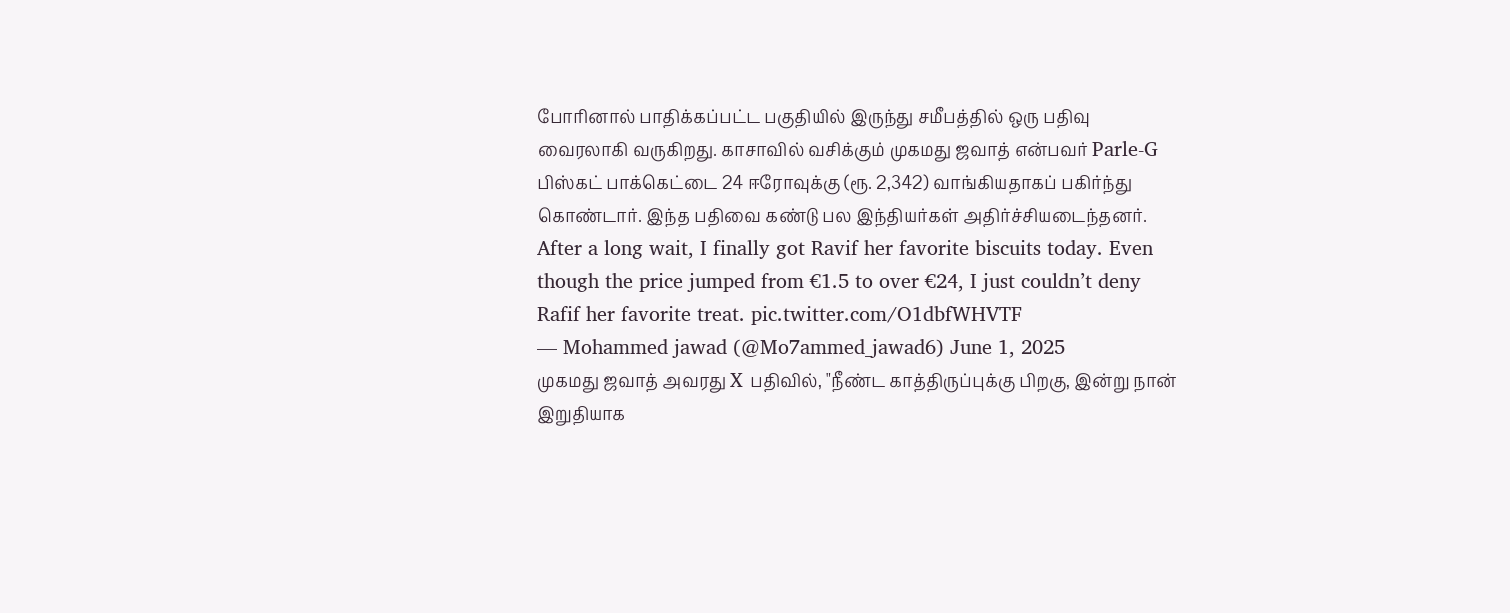போரினால் பாதிக்கப்பட்ட பகுதியில் இருந்து சமீபத்தில் ஒரு பதிவு வைரலாகி வருகிறது. காசாவில் வசிக்கும் முகமது ஜவாத் என்பவர் Parle-G பிஸ்கட் பாக்கெட்டை 24 ஈரோவுக்கு (ரூ. 2,342) வாங்கியதாகப் பகிர்ந்து கொண்டார். இந்த பதிவை கண்டு பல இந்தியர்கள் அதிர்ச்சியடைந்தனர்.
After a long wait, I finally got Ravif her favorite biscuits today. Even though the price jumped from €1.5 to over €24, I just couldn’t deny Rafif her favorite treat. pic.twitter.com/O1dbfWHVTF
— Mohammed jawad (@Mo7ammed_jawad6) June 1, 2025
முகமது ஜவாத் அவரது X பதிவில், "நீண்ட காத்திருப்புக்கு பிறகு, இன்று நான் இறுதியாக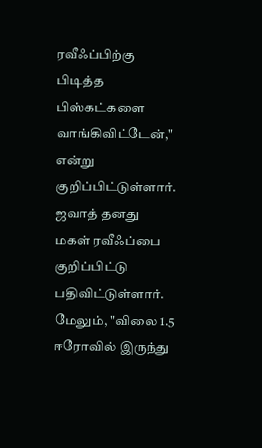ரவீஃப்பிற்கு பிடித்த பிஸ்கட்களை வாங்கிவிட்டேன்," என்று குறிப்பிட்டுள்ளார். ஜவாத் தனது மகள் ரவீஃப்பை குறிப்பிட்டு பதிவிட்டுள்ளார். மேலும், "விலை 1.5 ஈரோவில் இருந்து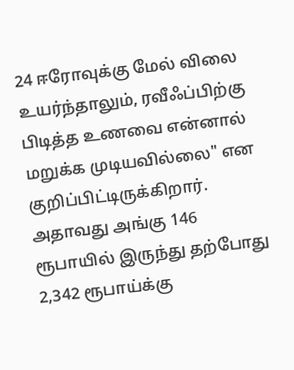24 ஈரோவுக்கு மேல் விலை உயர்ந்தாலும், ரவீஃப்பிற்கு பிடித்த உணவை என்னால் மறுக்க முடியவில்லை" என குறிப்பிட்டிருக்கிறார். அதாவது அங்கு 146 ரூபாயில் இருந்து தற்போது 2,342 ரூபாய்க்கு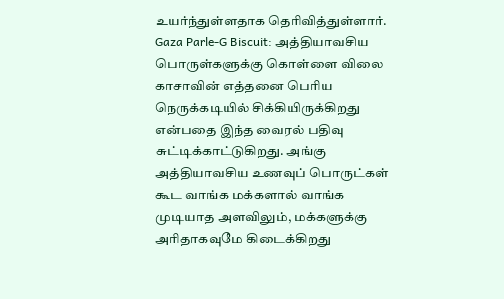உயர்ந்துள்ளதாக தெரிவித்துள்ளார்.
Gaza Parle-G Biscuit: அத்தியாவசிய பொருள்களுக்கு கொள்ளை விலை
காசாவின் எத்தனை பெரிய நெருக்கடியில் சிக்கியிருக்கிறது என்பதை இந்த வைரல் பதிவு சுட்டிக்காட்டுகிறது. அங்கு அத்தியாவசிய உணவுப் பொருட்கள் கூட வாங்க மக்களால் வாங்க முடியாத அளவிலும், மக்களுக்கு அரிதாகவுமே கிடைக்கிறது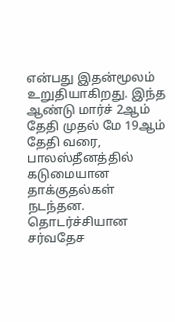என்பது இதன்மூலம் உறுதியாகிறது. இந்த ஆண்டு மார்ச் 2ஆம் தேதி முதல் மே 19ஆம் தேதி வரை, பாலஸ்தீனத்தில் கடுமையான தாக்குதல்கள் நடந்தன. தொடர்ச்சியான சர்வதேச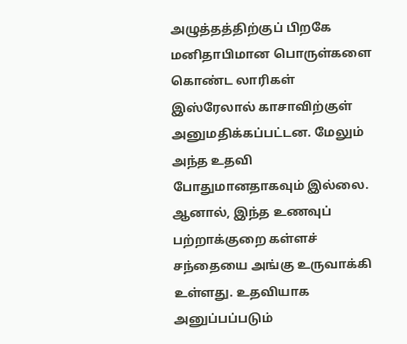அழுத்தத்திற்குப் பிறகே மனிதாபிமான பொருள்களை கொண்ட லாரிகள் இஸ்ரேலால் காசாவிற்குள் அனுமதிக்கப்பட்டன. மேலும் அந்த உதவி போதுமானதாகவும் இல்லை.
ஆனால், இந்த உணவுப் பற்றாக்குறை கள்ளச் சந்தையை அங்கு உருவாக்கி உள்ளது. உதவியாக அனுப்பப்படும்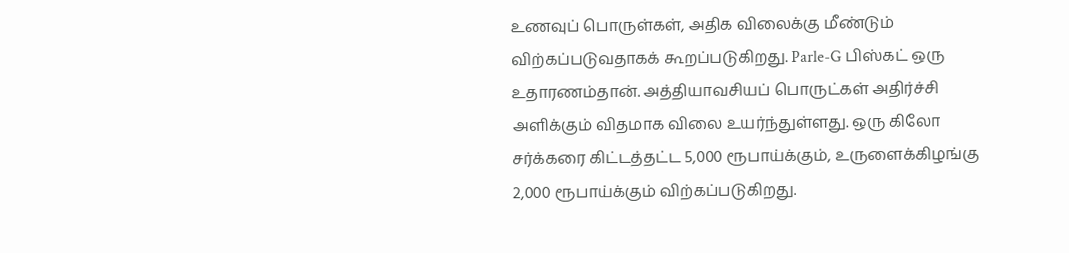உணவுப் பொருள்கள், அதிக விலைக்கு மீண்டும் விற்கப்படுவதாகக் கூறப்படுகிறது. Parle-G பிஸ்கட் ஒரு உதாரணம்தான். அத்தியாவசியப் பொருட்கள் அதிர்ச்சி அளிக்கும் விதமாக விலை உயர்ந்துள்ளது. ஒரு கிலோ சர்க்கரை கிட்டத்தட்ட 5,000 ரூபாய்க்கும், உருளைக்கிழங்கு 2,000 ரூபாய்க்கும் விற்கப்படுகிறது.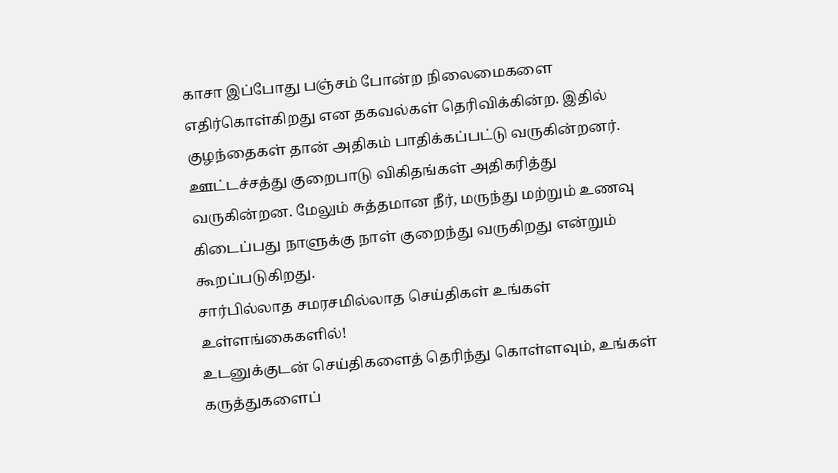காசா இப்போது பஞ்சம் போன்ற நிலைமைகளை எதிர்கொள்கிறது என தகவல்கள் தெரிவிக்கின்ற. இதில் குழந்தைகள் தான் அதிகம் பாதிக்கப்பட்டு வருகின்றனர். ஊட்டச்சத்து குறைபாடு விகிதங்கள் அதிகரித்து வருகின்றன. மேலும் சுத்தமான நீர், மருந்து மற்றும் உணவு கிடைப்பது நாளுக்கு நாள் குறைந்து வருகிறது என்றும் கூறப்படுகிறது.
சார்பில்லாத சமரசமில்லாத செய்திகள் உங்கள் உள்ளங்கைகளில்!
உடனுக்குடன் செய்திகளைத் தெரிந்து கொள்ளவும், உங்கள் கருத்துகளைப்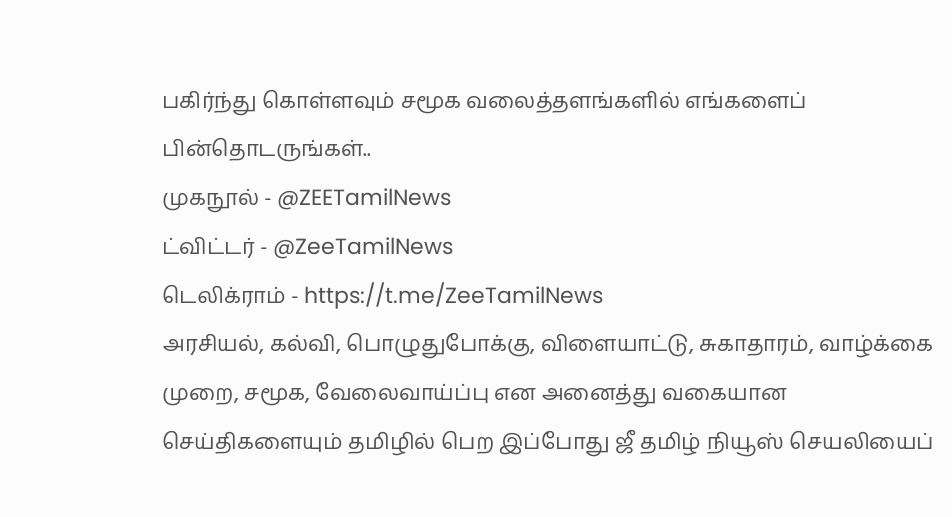பகிர்ந்து கொள்ளவும் சமூக வலைத்தளங்களில் எங்களைப் பின்தொடருங்கள்..
முகநூல் - @ZEETamilNews
ட்விட்டர் - @ZeeTamilNews
டெலிக்ராம் - https://t.me/ZeeTamilNews
அரசியல், கல்வி, பொழுதுபோக்கு, விளையாட்டு, சுகாதாரம், வாழ்க்கை முறை, சமூக, வேலைவாய்ப்பு என அனைத்து வகையான செய்திகளையும் தமிழில் பெற இப்போது ஜீ தமிழ் நியூஸ் செயலியைப்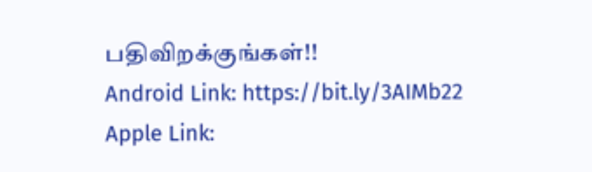பதிவிறக்குங்கள்!!
Android Link: https://bit.ly/3AIMb22
Apple Link: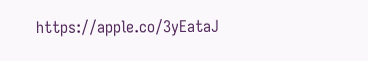https://apple.co/3yEataJ